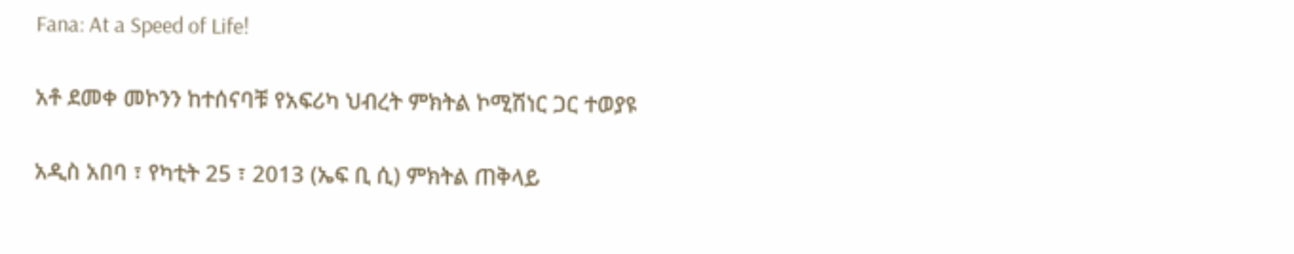Fana: At a Speed of Life!

አቶ ደመቀ መኮንን ከተሰናባቹ የአፍሪካ ህብረት ምክትል ኮሚሽነር ጋር ተወያዩ

አዲስ አበባ ፣ የካቲት 25 ፣ 2013 (ኤፍ ቢ ሲ) ምክትል ጠቅላይ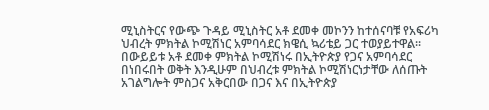ሚኒስትርና የውጭ ጉዳይ ሚኒስትር አቶ ደመቀ መኮንን ከተሰናባቹ የአፍሪካ ህብረት ምክትል ኮሚሽነር አምባሳደር ክዌሲ ኳሪቴይ ጋር ተወያይተዋል፡፡
በውይይቱ አቶ ደመቀ ምክትል ኮሚሽነሩ በኢትዮጵያ የጋና አምባሳደር በነበሩበት ወቅት እንዲሁም በህብረቱ ምክትል ኮሚሽነርነታቸው ለሰጡት አገልግሎት ምስጋና አቅርበው በጋና እና በኢትዮጵያ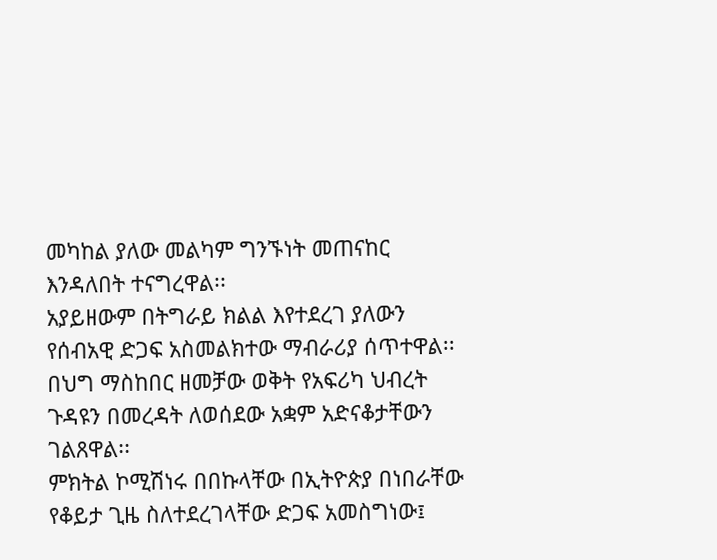መካከል ያለው መልካም ግንኙነት መጠናከር እንዳለበት ተናግረዋል፡፡
አያይዘውም በትግራይ ክልል እየተደረገ ያለውን የሰብአዊ ድጋፍ አስመልክተው ማብራሪያ ሰጥተዋል፡፡
በህግ ማስከበር ዘመቻው ወቅት የአፍሪካ ህብረት ጉዳዩን በመረዳት ለወሰደው አቋም አድናቆታቸውን ገልጸዋል፡፡
ምክትል ኮሚሽነሩ በበኩላቸው በኢትዮጵያ በነበራቸው የቆይታ ጊዜ ስለተደረገላቸው ድጋፍ አመስግነው፤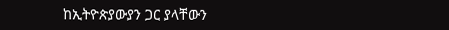ከኢትዮጵያውያን ጋር ያላቸውን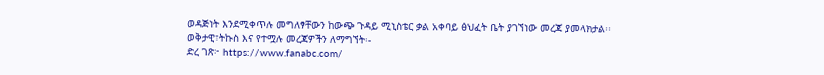ወዳጅነት እንደሚቀጥሉ መግለፃቸውን ከውጭ ጉዳይ ሚኒስቴር ቃል አቀባይ ፅህፈት ቤት ያገኘነው መረጃ ያመላክታል፡፡
ወቅታዊ፣ትኩስ እና የተሟሉ መረጃዎችን ለማግኘት፡-
ድረ ገጽ፦ https://www.fanabc.com/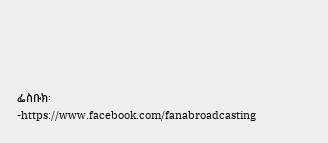ፌስቡክ፡-https://www.facebook.com/fanabroadcasting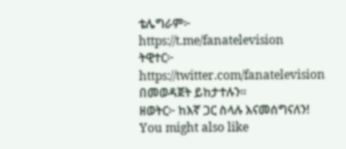ቴሌግራም፦ https://t.me/fanatelevision
ትዊተር፦ https://twitter.com/fanatelevision በመወዳጀት ይከታተሉን፡፡
ዘወትር፦ ከእኛ ጋር ስላሉ እናመሰግናለን!
You might also like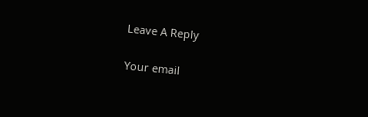Leave A Reply

Your email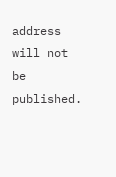address will not be published.